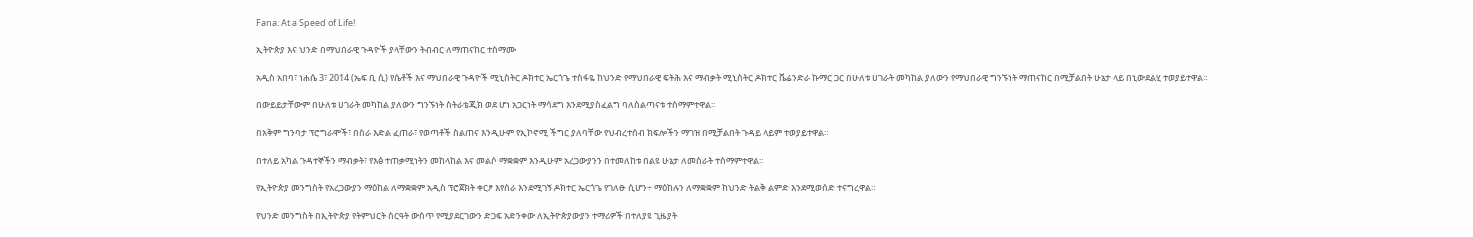Fana: At a Speed of Life!

ኢትዮጵያ እና ህንድ በማህበራዊ ጉዳዮች ያላቸውን ትብብር ለማጠናከር ተስማሙ

አዲስ አበባ፣ ነሐሴ 3፣ 2014 (ኤፍ ቢ ሲ) የሴቶች እና ማህበራዊ ጉዳዮች ሚኒስትር ዶክተር ኤርጎጌ ተስፋዬ ከህንድ የማህበራዊ ፍትሕ እና ማብቃት ሚኒስትር ዶክተር ቬሬንድራ ኩማር ጋር በሁለቱ ሀገራት መካከል ያለውን የማህበራዊ ግንኙነት ማጠናከር በሚቻልበት ሁኔታ ላይ በኒውደልሂ ተወያይተዋል።

በውይይታቸውም በሁለቱ ሀገራት መካከል ያለውን ግንኙነት ስትራቴጂክ ወደ ሆነ አጋርነት ማሳደግ እንደሚያስፈልግ ባለስልጣናቱ ተስማምተዋል።

በአቅም ግንባታ ፕሮግራሞች፣ በስራ እድል ፈጠራ፣ የወጣቶች ስልጠና እንዲሁም የኢኮኖሚ ችግር ያለባቸው የህብረተሰብ ክፍሎችን ማገዝ በሚቻልበት ጉዳይ ላይም ተወያይተዋል።

በተለይ አካል ጉዳተኞችን ማብቃት፣ የእፅ ተጠቃሚነትን መከላከል እና መልሶ ማቋቋም እንዲሁም አረጋውያንን በተመለከቱ በልዩ ሁኔታ ለመስራት ተስማምተዋል።

የኢትዮጵያ መንግስት የአረጋውያን ማዕከል ለማቋቋም አዲስ ፕሮጀክት ቀርፆ እየሰራ እንደሚገኝ ዶክተር ኤርጎጌ የገለፁ ሲሆን÷ ማዕከሉን ለማቋቋም ከህንድ ትልቅ ልምድ እንደሚወሰድ ተናግረዋል።

የህንድ መንግስት በኢትዮጵያ የትምህርት ስርዓት ውስጥ የሚያደርገውን ድጋፍ አድንቀው ለኢትዮጵያውያን ተማሪዎች በተለያዩ ጊዜያት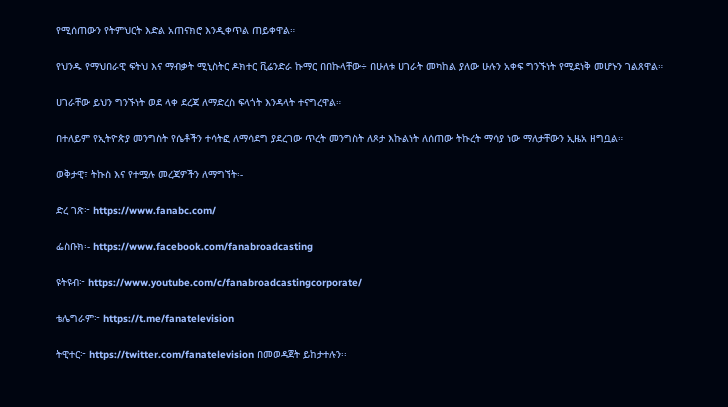የሚሰጠውን የትምህርት እድል አጠናክሮ እንዲቀጥል ጠይቀዋል።

የህንዱ የማህበራዊ ፍትህ እና ማብቃት ሚኒስትር ዶክተር ቪሬንድራ ኩማር በበኩላቸው÷ በሁለቱ ሀገራት መካከል ያለው ሁሉን አቀፍ ግንኙነት የሚደነቅ መሆኑን ገልጸዋል።

ሀገራቸው ይህን ግንኙነት ወደ ላቀ ደረጃ ለማድረስ ፍላጎት እንዳላት ተናግረዋል።

በተለይም የኢትዮጵያ መንግስት የሴቶችን ተሳትፎ ለማሳደግ ያደረገው ጥረት መንግስት ለጾታ እኩልነት ለሰጠው ትኩረት ማሳያ ነው ማለታቸውን ኢዜአ ዘግቧል።

ወቅታዊ፣ ትኩስ እና የተሟሉ መረጃዎችን ለማግኘት፡-

ድረ ገጽ፦ https://www.fanabc.com/

ፌስቡክ፡- https://www.facebook.com/fanabroadcasting

ዩትዩብ፦ https://www.youtube.com/c/fanabroadcastingcorporate/

ቴሌግራም፦ https://t.me/fanatelevision

ትዊተር፦ https://twitter.com/fanatelevision በመወዳጀት ይከታተሉን፡፡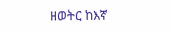ዘወትር ከእኛ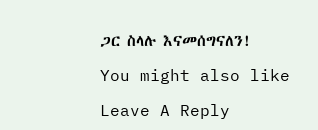ጋር ስላሉ እናመሰግናለን!

You might also like

Leave A Reply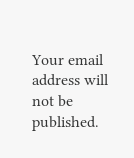Your email address will not be published.